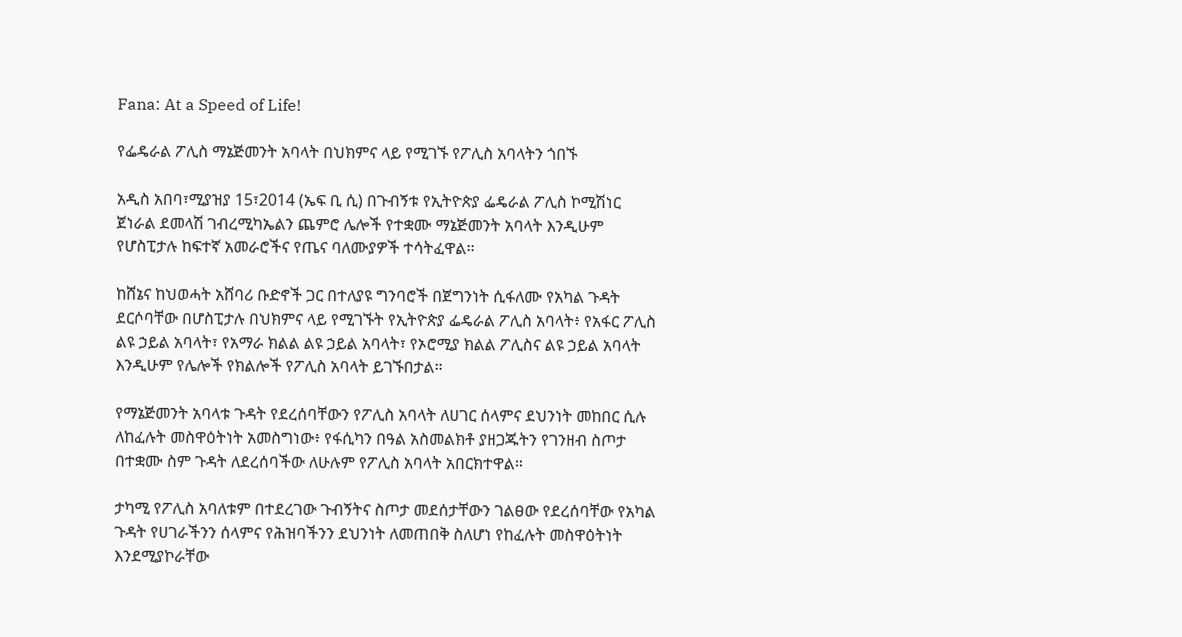Fana: At a Speed of Life!

የፌዴራል ፖሊስ ማኔጅመንት አባላት በህክምና ላይ የሚገኙ የፖሊስ አባላትን ጎበኙ

አዲስ አበባ፣ሚያዝያ 15፣2014 (ኤፍ ቢ ሲ) በጉብኝቱ የኢትዮጵያ ፌዴራል ፖሊስ ኮሚሽነር ጀነራል ደመላሽ ገብረሚካኤልን ጨምሮ ሌሎች የተቋሙ ማኔጅመንት አባላት እንዲሁም የሆስፒታሉ ከፍተኛ አመራሮችና የጤና ባለሙያዎች ተሳትፈዋል፡፡

ከሸኔና ከህወሓት አሸባሪ ቡድኖች ጋር በተለያዩ ግንባሮች በጀግንነት ሲፋለሙ የአካል ጉዳት ደርሶባቸው በሆስፒታሉ በህክምና ላይ የሚገኙት የኢትዮጵያ ፌዴራል ፖሊስ አባላት፥ የአፋር ፖሊስ ልዩ ኃይል አባላት፣ የአማራ ክልል ልዩ ኃይል አባላት፣ የኦሮሚያ ክልል ፖሊስና ልዩ ኃይል አባላት እንዲሁም የሌሎች የክልሎች የፖሊስ አባላት ይገኙበታል።

የማኔጅመንት አባላቱ ጉዳት የደረሰባቸውን የፖሊስ አባላት ለሀገር ሰላምና ደህንነት መከበር ሲሉ ለከፈሉት መስዋዕትነት አመስግነው፥ የፋሲካን በዓል አስመልክቶ ያዘጋጁትን የገንዘብ ስጦታ በተቋሙ ስም ጉዳት ለደረሰባችው ለሁሉም የፖሊስ አባላት አበርክተዋል።

ታካሚ የፖሊስ አባለቱም በተደረገው ጉብኝትና ስጦታ መደሰታቸውን ገልፀው የደረሰባቸው የአካል ጉዳት የሀገራችንን ሰላምና የሕዝባችንን ደህንነት ለመጠበቅ ስለሆነ የከፈሉት መስዋዕትነት እንደሚያኮራቸው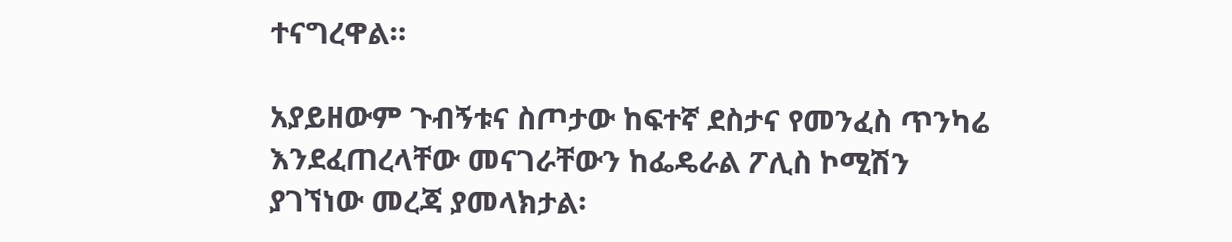ተናግረዋል።

አያይዘውም ጉብኝቱና ስጦታው ከፍተኛ ደስታና የመንፈስ ጥንካሬ እንደፈጠረላቸው መናገራቸውን ከፌዴራል ፖሊስ ኮሚሽን ያገኘነው መረጃ ያመላክታል፡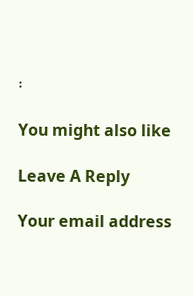፡

You might also like

Leave A Reply

Your email address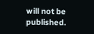will not be published.